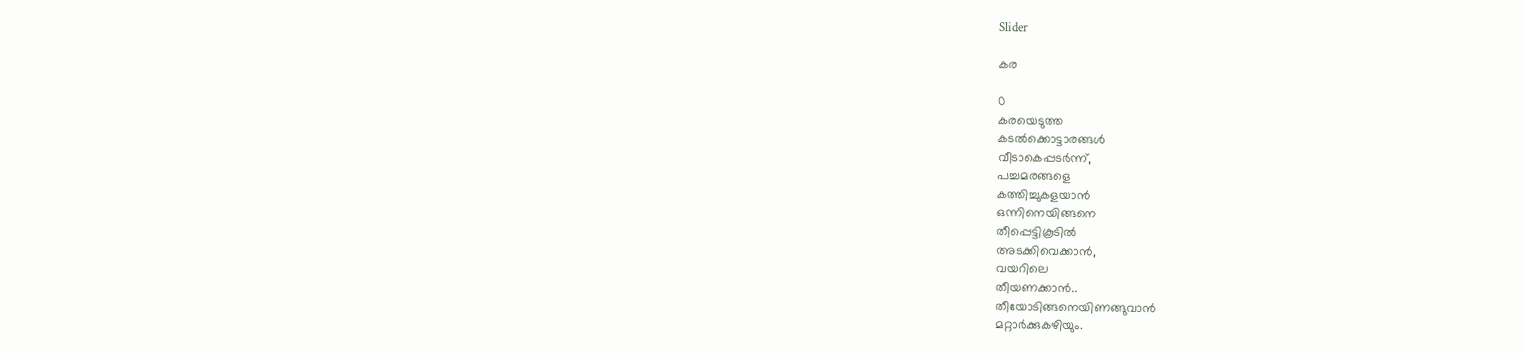Slider

കര

0
കരയെടുത്ത
കടൽക്കൊട്ടാരങ്ങൾ
വീടാകെപ്പടർന്ന്,
പച്ചമരങ്ങളെ
കത്തിച്ചുകളയാൻ
ഒന്നിനെയിങ്ങനെ
തീപ്പെട്ടികൂടിൽ
അടക്കിവെക്കാൻ,
വയറിലെ
തീയണക്കാന്‍..
തീയോടിങ്ങനെയിണങ്ങുവാൻ
മറ്റാർക്കുകഴിയും.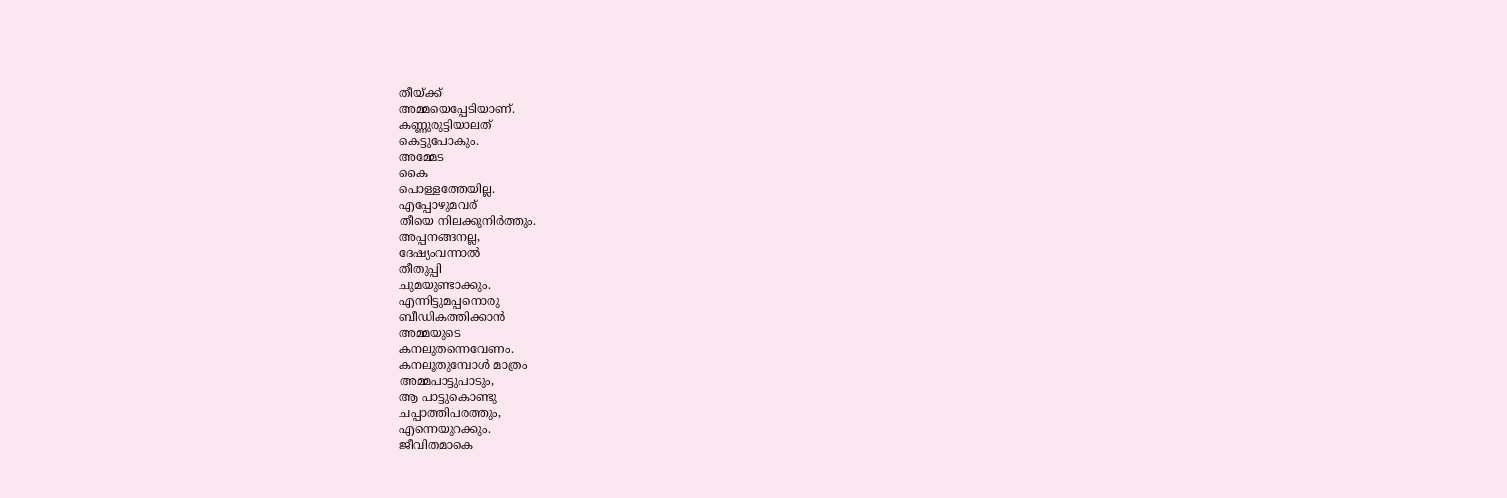തീയ്ക്ക്
അമ്മയെപ്പേടിയാണ്.
കണ്ണുരുട്ടിയാലത്
കെട്ടുപോകും.
അമ്മേട
കൈ
പൊള്ളത്തേയില്ല.
എപ്പോഴുമവര്
തീയെ നിലക്കുനിർത്തും.
അപ്പനങ്ങനല്ല,
ദേഷ്യംവന്നാൽ
തീതുപ്പി
ചുമയുണ്ടാക്കും.
എന്നിട്ടുമപ്പനൊരു
ബീഡികത്തിക്കാൻ
അമ്മയുടെ
കനലുതന്നെവേണം.
കനലൂതുമ്പോൾ മാത്രം
അമ്മപാട്ടുപാടും,
ആ പാട്ടുകൊണ്ടു
ചപ്പാത്തിപരത്തും,
എന്നെയുറക്കും.
ജീവിതമാകെ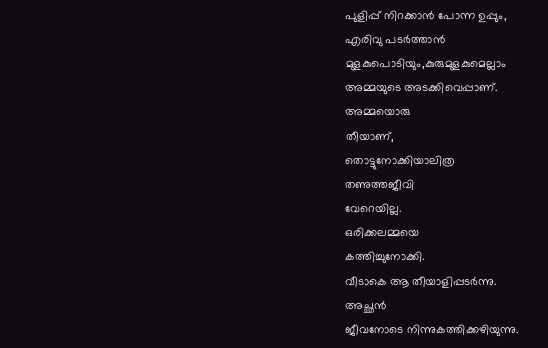പുളിപ്പ് നിറക്കാൻ പോന്ന ഉപ്പും,
എരിവു പടർത്താൻ
മുളകുപൊടിയും,കുരുമുളകുമെല്ലാം
അമ്മയുടെ അടക്കിവെപ്പാണ്.
അമ്മയൊരു
തീയാണ്,
തൊട്ടുനോക്കിയാലിത്ര
തണുത്തജീവി
വേറെയില്ല.
ഒരിക്കലമ്മയെ
കത്തിച്ചുനോക്കി.
വീടാകെ ആ തീയാളിപ്പടർന്നു.
അച്ഛൻ
ജീവനോടെ നിന്നുകത്തിക്കഴിയുന്നു.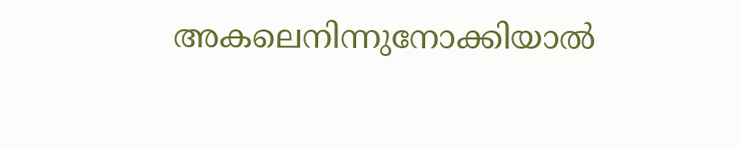അകലെനിന്നുനോക്കിയാൽ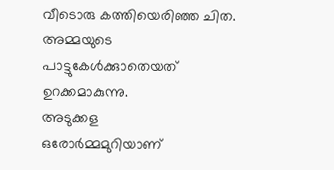വീടൊരു കത്തിയെരിഞ്ഞ ചിത.
അമ്മയുടെ
പാട്ടുകേൾക്കുാതെയത്
ഉറക്കമാകുന്നു.
അടുക്കള
ഒരോർമ്മമുറിയാണ്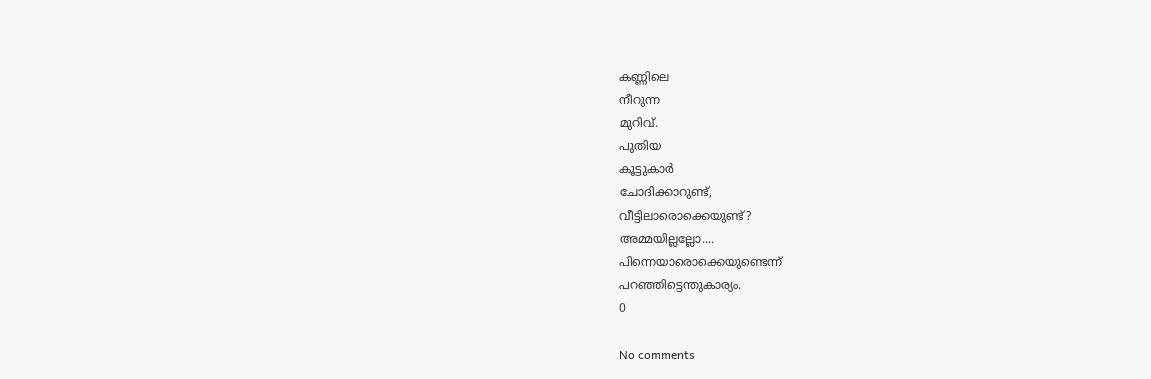കണ്ണിലെ
നീറുന്ന
മുറിവ്.
പുതിയ
കൂട്ടുകാർ
ചോദിക്കാറുണ്ട്,
വീട്ടിലാരൊക്കെയുണ്ട്?
അമ്മയില്ലല്ലോ....
പിന്നെയാരൊക്കെയുണ്ടെന്ന്
പറഞ്ഞിട്ടെന്തുകാര്യം.
0

No comments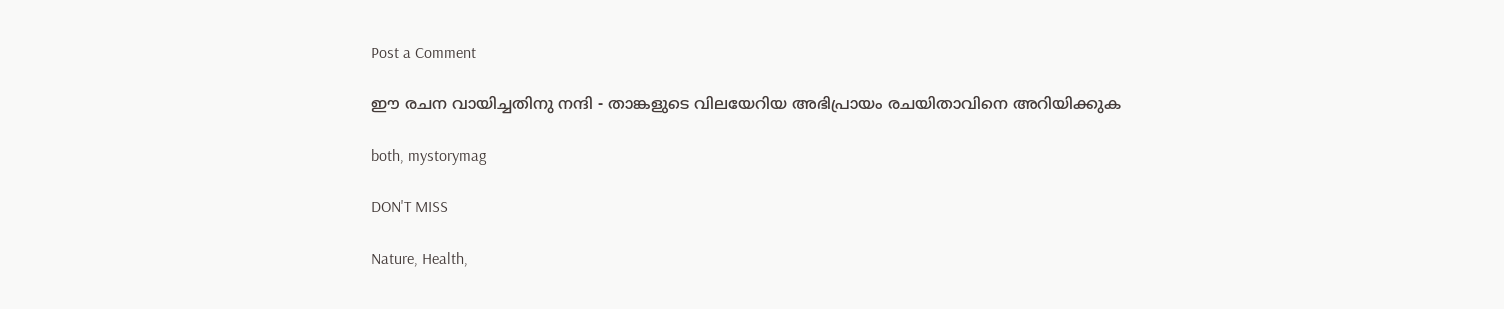Post a Comment

ഈ രചന വായിച്ചതിനു നന്ദി - താങ്കളുടെ വിലയേറിയ അഭിപ്രായം രചയിതാവിനെ അറിയിക്കുക

both, mystorymag

DON'T MISS

Nature, Health,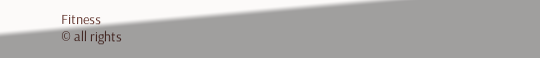Fitness
© all rights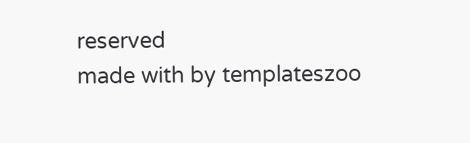reserved
made with by templateszoo